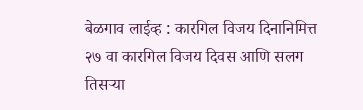बेळगाव लाईव्ह : कारगिल विजय दिनानिमित्त २७ वा कारगिल विजय दिवस आणि सलग तिसऱ्या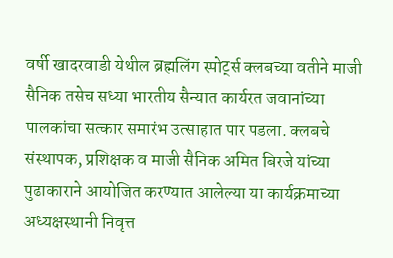वर्षी खादरवाडी येथील ब्रह्मलिंग स्पोर्ट्स क्लबच्या वतीने माजी सैनिक तसेच सध्या भारतीय सैन्यात कार्यरत जवानांच्या पालकांचा सत्कार समारंभ उत्साहात पार पडला. क्लबचे संस्थापक, प्रशिक्षक व माजी सैनिक अमित बिरजे यांच्या पुढाकाराने आयोजित करण्यात आलेल्या या कार्यक्रमाच्या अध्यक्षस्थानी निवृत्त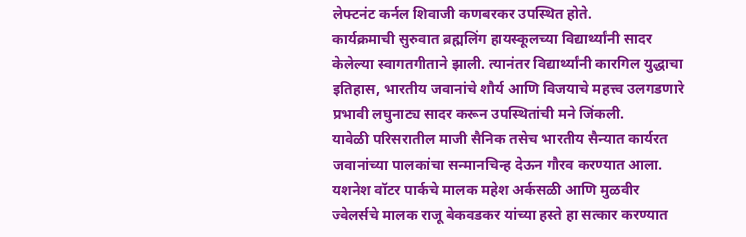लेफ्टनंट कर्नल शिवाजी कणबरकर उपस्थित होते.
कार्यक्रमाची सुरुवात ब्रह्मलिंग हायस्कूलच्या विद्यार्थ्यांनी सादर केलेल्या स्वागतगीताने झाली. त्यानंतर विद्यार्थ्यांनी कारगिल युद्धाचा इतिहास, भारतीय जवानांचे शौर्य आणि विजयाचे महत्त्व उलगडणारे प्रभावी लघुनाट्य सादर करून उपस्थितांची मने जिंकली.
यावेळी परिसरातील माजी सैनिक तसेच भारतीय सैन्यात कार्यरत जवानांच्या पालकांचा सन्मानचिन्ह देऊन गौरव करण्यात आला. यशनेश वॉटर पार्कचे मालक महेश अर्कसळी आणि मुळवीर ज्वेलर्सचे मालक राजू बेकवडकर यांच्या हस्ते हा सत्कार करण्यात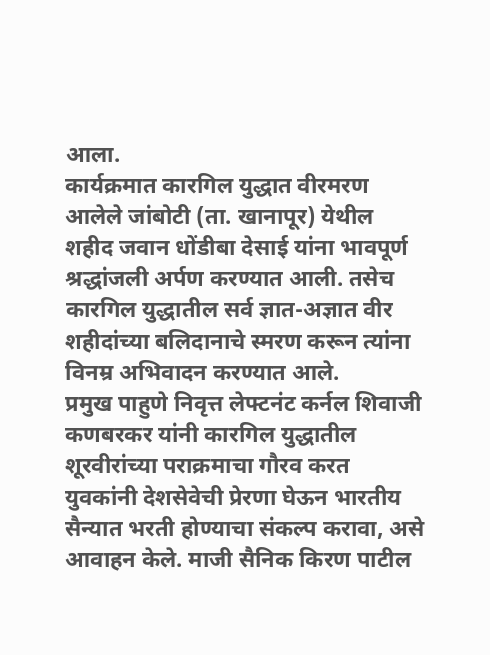आला.
कार्यक्रमात कारगिल युद्धात वीरमरण आलेले जांबोटी (ता. खानापूर) येथील शहीद जवान धोंडीबा देसाई यांना भावपूर्ण श्रद्धांजली अर्पण करण्यात आली. तसेच कारगिल युद्धातील सर्व ज्ञात-अज्ञात वीर शहीदांच्या बलिदानाचे स्मरण करून त्यांना विनम्र अभिवादन करण्यात आले.
प्रमुख पाहुणे निवृत्त लेफ्टनंट कर्नल शिवाजी कणबरकर यांनी कारगिल युद्धातील शूरवीरांच्या पराक्रमाचा गौरव करत युवकांनी देशसेवेची प्रेरणा घेऊन भारतीय सैन्यात भरती होण्याचा संकल्प करावा, असे आवाहन केले. माजी सैनिक किरण पाटील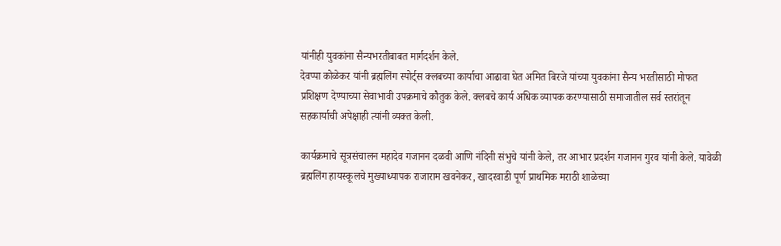यांनीही युवकांना सैन्यभरतीबाबत मार्गदर्शन केले.
देवप्पा कोळेकर यांनी ब्रह्मलिंग स्पोर्ट्स क्लबच्या कार्याचा आढावा घेत अमित बिरजे यांच्या युवकांना सैन्य भरतीसाठी मोफत प्रशिक्षण देण्याच्या सेवाभावी उपक्रमाचे कौतुक केले. क्लबचे कार्य अधिक व्यापक करण्यासाठी समाजातील सर्व स्तरांतून सहकार्याची अपेक्षाही त्यांनी व्यक्त केली.

कार्यक्रमाचे सूत्रसंचालन महादेव गजानन दळवी आणि नंदिनी संभुचे यांनी केले, तर आभार प्रदर्शन गजानन गुरव यांनी केले. यावेळी ब्रह्मलिंग हायस्कूलचे मुख्याध्यापक राजाराम खवनेकर, खादरवाडी पूर्ण प्राथमिक मराठी शाळेच्या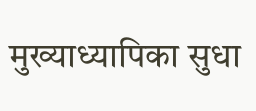मुख्याध्यापिका सुधा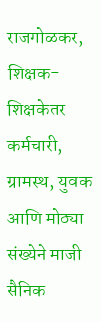राजगोळकर, शिक्षक-शिक्षकेतर कर्मचारी, ग्रामस्थ, युवक आणि मोठ्या संख्येने माजी सैनिक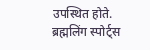उपस्थित होते.
ब्रह्मलिंग स्पोर्ट्स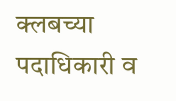क्लबच्या पदाधिकारी व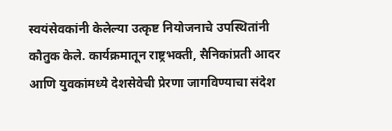स्वयंसेवकांनी केलेल्या उत्कृष्ट नियोजनाचे उपस्थितांनी कौतुक केले. कार्यक्रमातून राष्ट्रभक्ती, सैनिकांप्रती आदर आणि युवकांमध्ये देशसेवेची प्रेरणा जागविण्याचा संदेश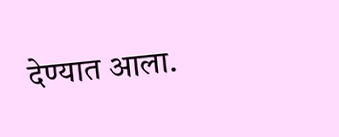देण्यात आला.